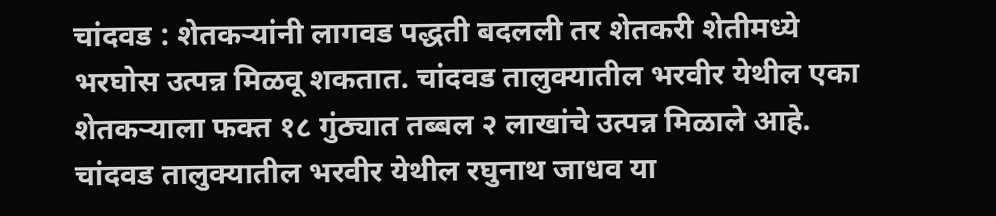चांदवड : शेतकऱ्यांनी लागवड पद्धती बदलली तर शेतकरी शेतीमध्ये भरघोस उत्पन्न मिळवू शकतात. चांदवड तालुक्यातील भरवीर येथील एका शेतकऱ्याला फक्त १८ गुंठ्यात तब्बल २ लाखांचे उत्पन्न मिळाले आहे.
चांदवड तालुक्यातील भरवीर येथील रघुनाथ जाधव या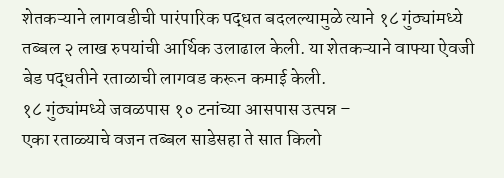शेतकऱ्याने लागवडीची पारंपारिक पद्धत बदलल्यामुळे त्याने १८ गुंठ्यांमध्ये तब्बल २ लाख रुपयांची आर्थिक उलाढाल केली. या शेतकऱ्याने वाफ्या ऐवजी बेड पद्धतीने रताळाची लागवड करून कमाई केली.
१८ गुंठ्यांमध्ये जवळपास १० टनांच्या आसपास उत्पन्न –
एका रताळ्याचे वजन तब्बल साडेसहा ते सात किलो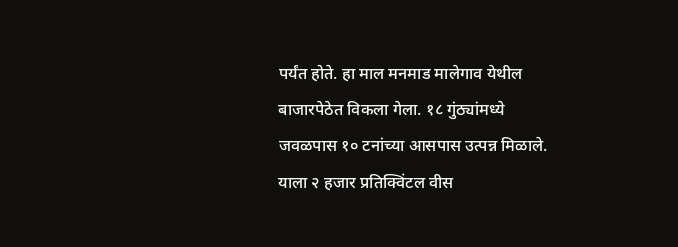पर्यंत होते. हा माल मनमाड मालेगाव येथील बाजारपेठेत विकला गेला. १८ गुंठ्यांमध्ये जवळपास १० टनांच्या आसपास उत्पन्न मिळाले. याला २ हजार प्रतिक्विंटल वीस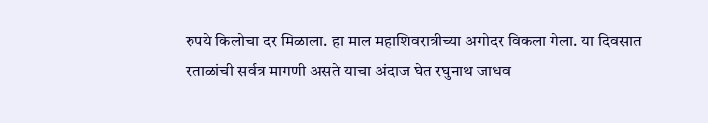रुपये किलोचा दर मिळाला. हा माल महाशिवरात्रीच्या अगोदर विकला गेला. या दिवसात रताळांची सर्वत्र मागणी असते याचा अंदाज घेत रघुनाथ जाधव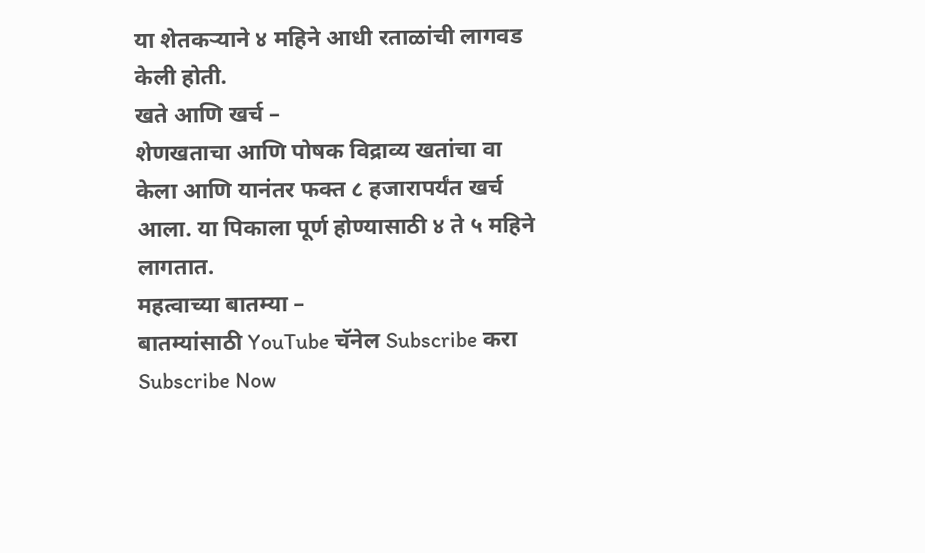या शेतकऱ्याने ४ महिने आधी रताळांची लागवड केली होती.
खते आणि खर्च –
शेणखताचा आणि पोषक विद्राव्य खतांचा वा केला आणि यानंतर फक्त ८ हजारापर्यंत खर्च आला. या पिकाला पूर्ण होण्यासाठी ४ ते ५ महिने लागतात.
महत्वाच्या बातम्या –
बातम्यांसाठी YouTube चॅनेल Subscribe करा
Subscribe Now